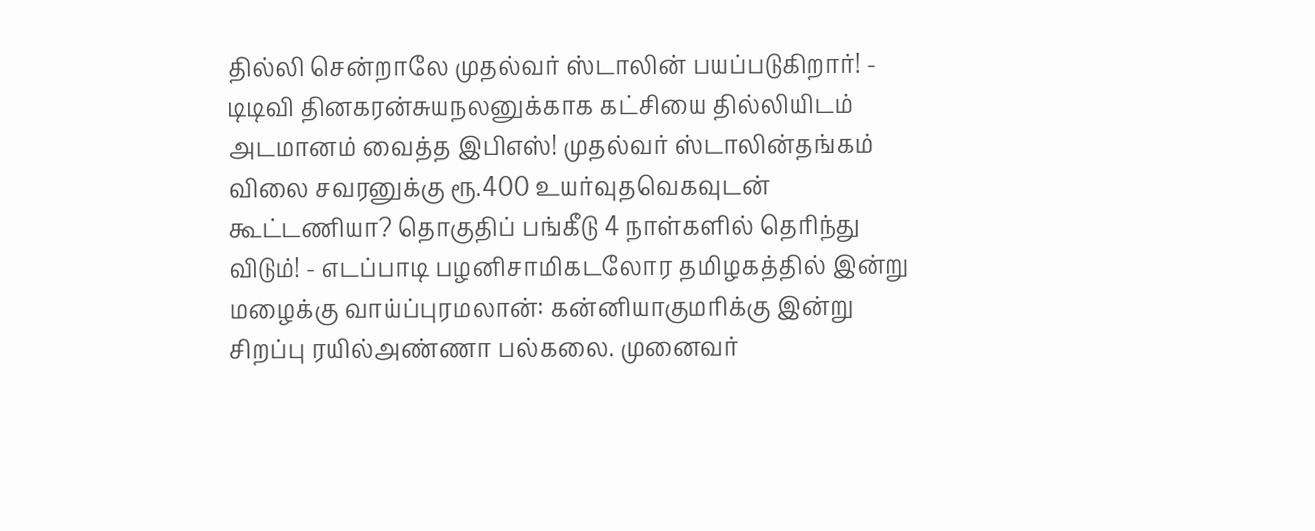தில்லி சென்றாலே முதல்வர் ஸ்டாலின் பயப்படுகிறார்! - டிடிவி தினகரன்சுயநலனுக்காக கட்சியை தில்லியிடம் அடமானம் வைத்த இபிஎஸ்! முதல்வர் ஸ்டாலின்தங்கம் விலை சவரனுக்கு ரூ.400 உயர்வுதவெகவுடன் கூட்டணியா? தொகுதிப் பங்கீடு 4 நாள்களில் தெரிந்து விடும்! - எடப்பாடி பழனிசாமிகடலோர தமிழகத்தில் இன்று மழைக்கு வாய்ப்புரமலான்: கன்னியாகுமரிக்கு இன்று சிறப்பு ரயில்அண்ணா பல்கலை. முனைவர்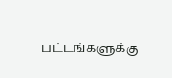பட்டங்களுக்கு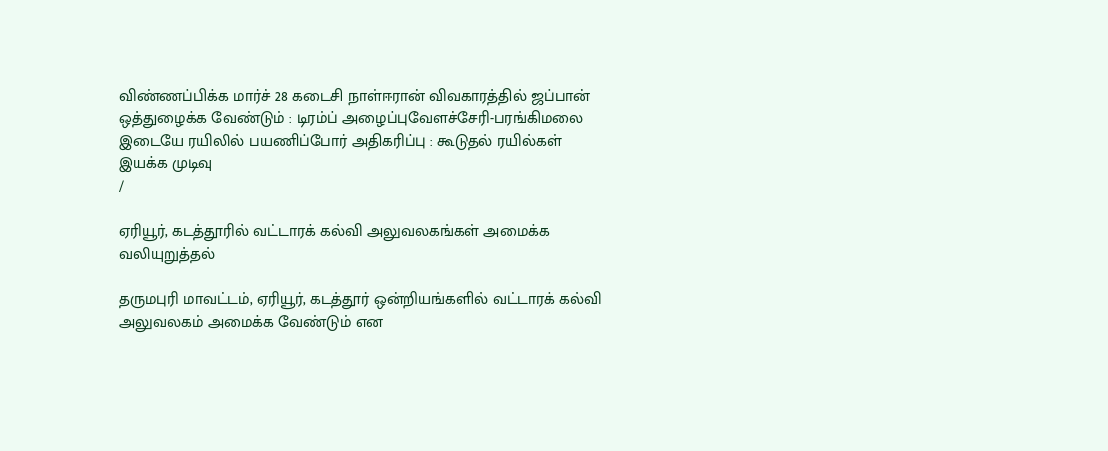விண்ணப்பிக்க மார்ச் 28 கடைசி நாள்ஈரான் விவகாரத்தில் ஜப்பான் ஒத்துழைக்க வேண்டும் : டிரம்ப் அழைப்புவேளச்சேரி-பரங்கிமலை இடையே ரயிலில் பயணிப்போர் அதிகரிப்பு : கூடுதல் ரயில்கள் இயக்க முடிவு
/

ஏரியூர், கடத்தூரில் வட்டாரக் கல்வி அலுவலகங்கள் அமைக்க வலியுறுத்தல்

தருமபுரி மாவட்டம், ஏரியூர், கடத்தூர் ஒன்றியங்களில் வட்டாரக் கல்வி அலுவலகம் அமைக்க வேண்டும் என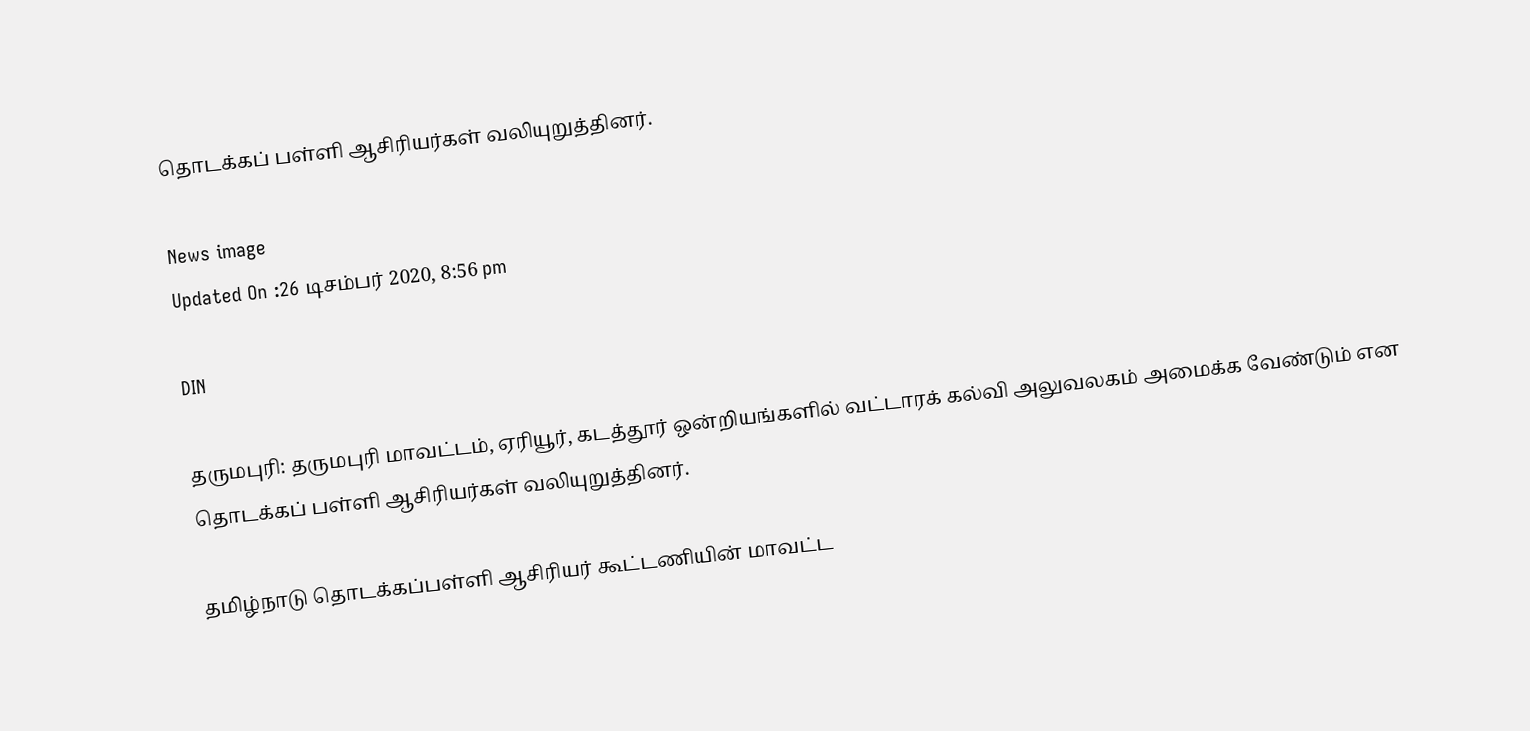தொடக்கப் பள்ளி ஆசிரியர்கள் வலியுறுத்தினர்.

News image
Updated On :26 டிசம்பர் 2020, 8:56 pm

DIN

தருமபுரி: தருமபுரி மாவட்டம், ஏரியூர், கடத்தூர் ஒன்றியங்களில் வட்டாரக் கல்வி அலுவலகம் அமைக்க வேண்டும் என தொடக்கப் பள்ளி ஆசிரியர்கள் வலியுறுத்தினர்.

தமிழ்நாடு தொடக்கப்பள்ளி ஆசிரியர் கூட்டணியின் மாவட்ட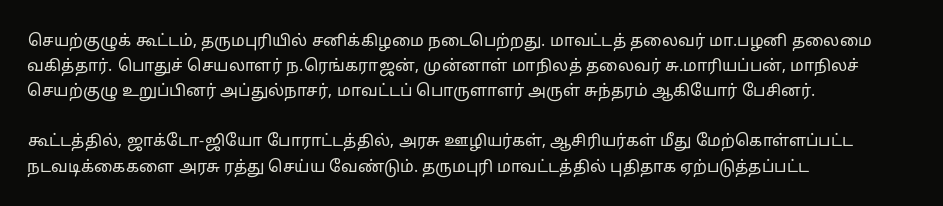செயற்குழுக் கூட்டம், தருமபுரியில் சனிக்கிழமை நடைபெற்றது. மாவட்டத் தலைவர் மா.பழனி தலைமை வகித்தார். பொதுச் செயலாளர் ந.ரெங்கராஜன், முன்னாள் மாநிலத் தலைவர் சு.மாரியப்பன், மாநிலச் செயற்குழு உறுப்பினர் அப்துல்நாசர், மாவட்டப் பொருளாளர் அருள் சுந்தரம் ஆகியோர் பேசினர்.

கூட்டத்தில், ஜாக்டோ-ஜியோ போராட்டத்தில், அரசு ஊழியர்கள், ஆசிரியர்கள் மீது மேற்கொள்ளப்பட்ட நடவடிக்கைகளை அரசு ரத்து செய்ய வேண்டும். தருமபுரி மாவட்டத்தில் புதிதாக ஏற்படுத்தப்பட்ட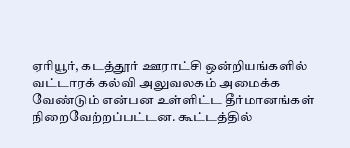ஏரியூர், கடத்தூர் ஊராட்சி ஒன்றியங்களில் வட்டாரக் கல்வி அலுவலகம் அமைக்க வேண்டும் என்பன உள்ளிட்ட தீர்மானங்கள் நிறைவேற்றப்பட்டன. கூட்டத்தில்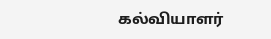கல்வியாளர்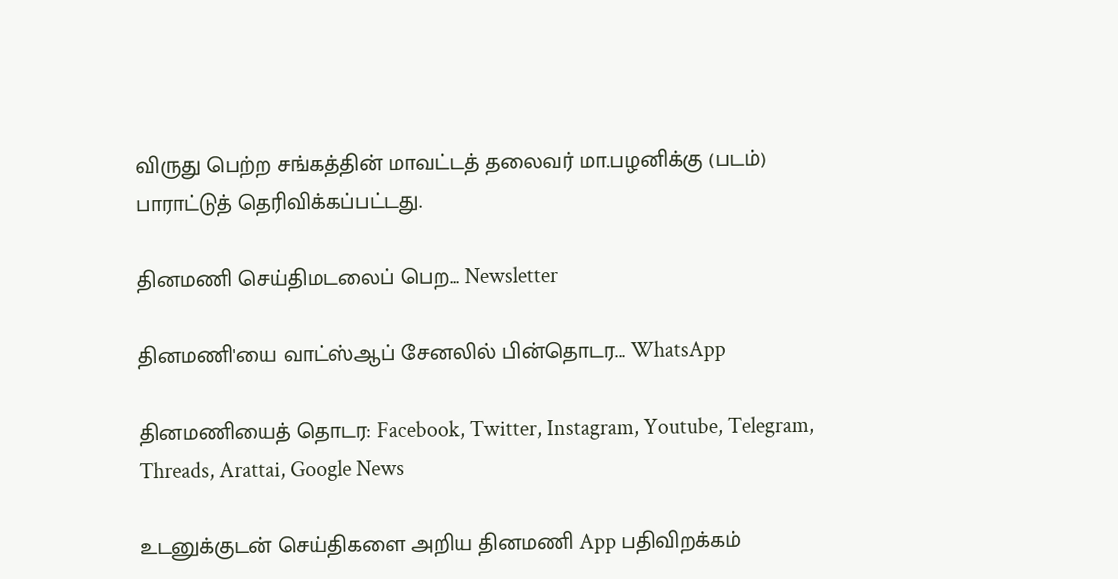விருது பெற்ற சங்கத்தின் மாவட்டத் தலைவர் மா.பழனிக்கு (படம்) பாராட்டுத் தெரிவிக்கப்பட்டது.

தினமணி செய்திமடலைப் பெற... Newsletter

தினமணி'யை வாட்ஸ்ஆப் சேனலில் பின்தொடர... WhatsApp

தினமணியைத் தொடர: Facebook, Twitter, Instagram, Youtube, Telegram, Threads, Arattai, Google News

உடனுக்குடன் செய்திகளை அறிய தினமணி App பதிவிறக்கம்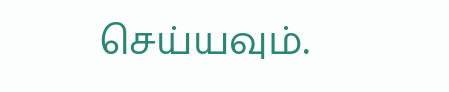செய்யவும்.